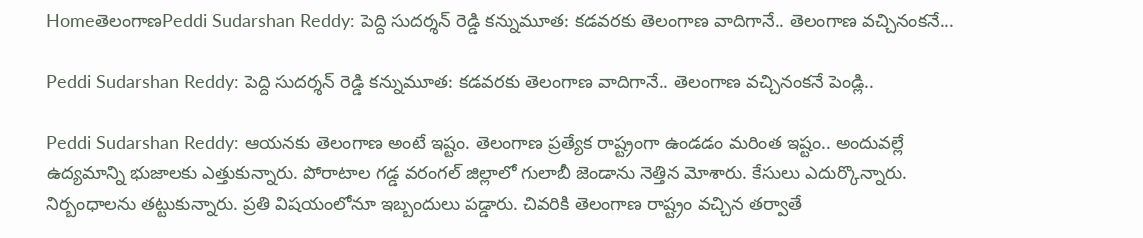HomeతెలంగాణPeddi Sudarshan Reddy: పెద్ది సుదర్శన్ రెడ్డి కన్నుమూత: కడవరకు తెలంగాణ వాదిగానే.. తెలంగాణ వచ్చినంకనే...

Peddi Sudarshan Reddy: పెద్ది సుదర్శన్ రెడ్డి కన్నుమూత: కడవరకు తెలంగాణ వాదిగానే.. తెలంగాణ వచ్చినంకనే పెండ్లి..

Peddi Sudarshan Reddy: ఆయనకు తెలంగాణ అంటే ఇష్టం. తెలంగాణ ప్రత్యేక రాష్ట్రంగా ఉండడం మరింత ఇష్టం.. అందువల్లే ఉద్యమాన్ని భుజాలకు ఎత్తుకున్నారు. పోరాటాల గడ్డ వరంగల్ జిల్లాలో గులాబీ జెండాను నెత్తిన మోశారు. కేసులు ఎదుర్కొన్నారు. నిర్బంధాలను తట్టుకున్నారు. ప్రతి విషయంలోనూ ఇబ్బందులు పడ్డారు. చివరికి తెలంగాణ రాష్ట్రం వచ్చిన తర్వాతే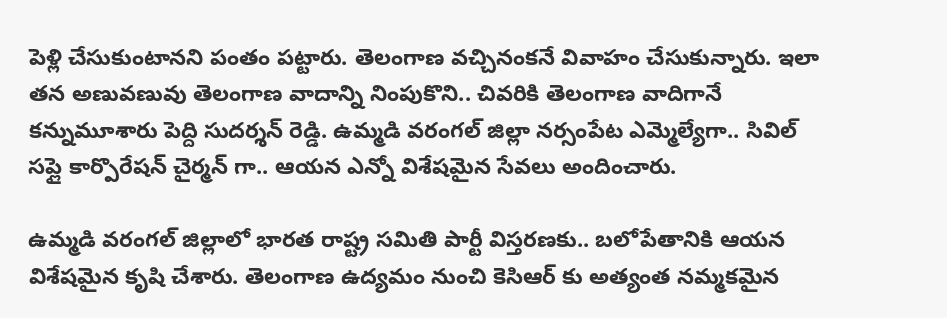పెళ్లి చేసుకుంటానని పంతం పట్టారు. తెలంగాణ వచ్చినంకనే వివాహం చేసుకున్నారు. ఇలా తన అణువణువు తెలంగాణ వాదాన్ని నింపుకొని.. చివరికి తెలంగాణ వాదిగానే కన్నుమూశారు పెద్ది సుదర్శన్ రెడ్డి. ఉమ్మడి వరంగల్ జిల్లా నర్సంపేట ఎమ్మెల్యేగా.. సివిల్ సప్లై కార్పొరేషన్ చైర్మన్ గా.. ఆయన ఎన్నో విశేషమైన సేవలు అందించారు.

ఉమ్మడి వరంగల్ జిల్లాలో భారత రాష్ట్ర సమితి పార్టీ విస్తరణకు.. బలోపేతానికి ఆయన విశేషమైన కృషి చేశారు. తెలంగాణ ఉద్యమం నుంచి కెసిఆర్ కు అత్యంత నమ్మకమైన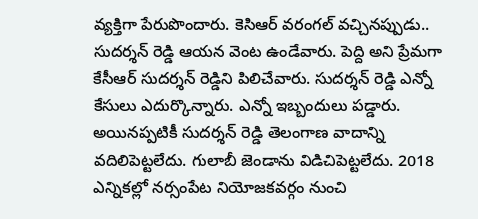వ్యక్తిగా పేరుపొందారు. కెసిఆర్ వరంగల్ వచ్చినప్పుడు.. సుదర్శన్ రెడ్డి ఆయన వెంట ఉండేవారు. పెద్ది అని ప్రేమగా కేసీఆర్ సుదర్శన్ రెడ్డిని పిలిచేవారు. సుదర్శన్ రెడ్డి ఎన్నో కేసులు ఎదుర్కొన్నారు. ఎన్నో ఇబ్బందులు పడ్డారు. అయినప్పటికీ సుదర్శన్ రెడ్డి తెలంగాణ వాదాన్ని వదిలిపెట్టలేదు. గులాబీ జెండాను విడిచిపెట్టలేదు. 2018 ఎన్నికల్లో నర్సంపేట నియోజకవర్గం నుంచి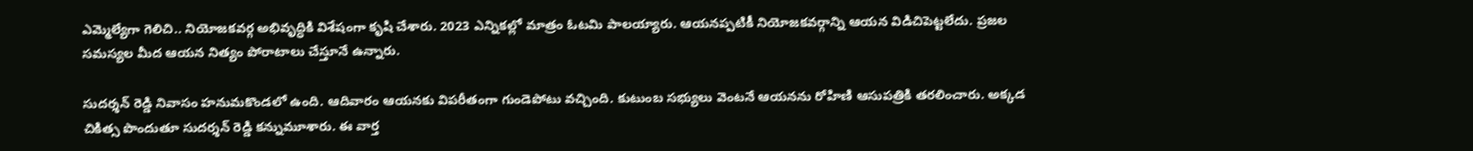ఎమ్మెల్యేగా గెలిచి.. నియోజకవర్గ అభివృద్ధికి విశేషంగా కృషి చేశారు. 2023 ఎన్నికల్లో మాత్రం ఓటమి పాలయ్యారు. ఆయనప్పటికీ నియోజకవర్గాన్ని ఆయన విడిచిపెట్టలేదు. ప్రజల సమస్యల మీద ఆయన నిత్యం పోరాటాలు చేస్తూనే ఉన్నారు.

సుదర్శన్ రెడ్డి నివాసం హనుమకొండలో ఉంది. ఆదివారం ఆయనకు విపరీతంగా గుండెపోటు వచ్చింది. కుటుంబ సభ్యులు వెంటనే ఆయనను రోహిణి ఆసుపత్రికి తరలించారు. అక్కడ చికిత్స పొందుతూ సుదర్శన్ రెడ్డి కన్నుమూశారు. ఈ వార్త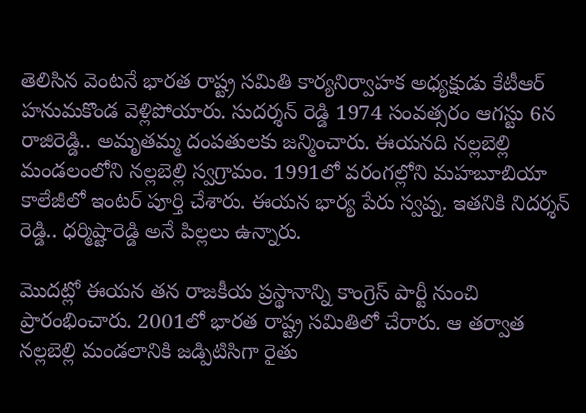తెలిసిన వెంటనే భారత రాష్ట్ర సమితి కార్యనిర్వాహక అధ్యక్షుడు కేటీఆర్ హనుమకొండ వెళ్లిపోయారు. సుదర్శన్ రెడ్డి 1974 సంవత్సరం ఆగస్టు 6న రాజిరెడ్డి.. అమృతమ్మ దంపతులకు జన్మించారు. ఈయనది నల్లబెల్లి మండలంలోని నల్లబెల్లి స్వగ్రామం. 1991లో వరంగల్లోని మహబూబియా కాలేజీలో ఇంటర్ పూర్తి చేశారు. ఈయన భార్య పేరు స్వప్న. ఇతనికి నిదర్శన్ రెడ్డి.. ధర్మిష్టారెడ్డి అనే పిల్లలు ఉన్నారు.

మొదట్లో ఈయన తన రాజకీయ ప్రస్థానాన్ని కాంగ్రెస్ పార్టీ నుంచి ప్రారంభించారు. 2001లో భారత రాష్ట్ర సమితిలో చేరారు. ఆ తర్వాత నల్లబెల్లి మండలానికి జడ్పిటిసిగా రైతు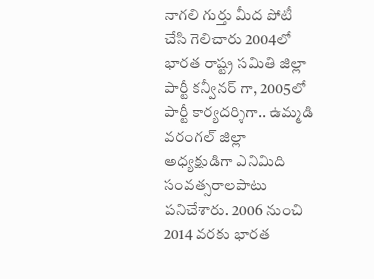నాగలి గుర్తు మీద పోటీ చేసి గెలిచారు 2004లో భారత రాష్ట్ర సమితి జిల్లా పార్టీ కన్వీనర్ గా, 2005లో పార్టీ కార్యదర్శిగా.. ఉమ్మడి వరంగల్ జిల్లా అధ్యక్షుడిగా ఎనిమిది సంవత్సరాలపాటు పనిచేశారు. 2006 నుంచి 2014 వరకు భారత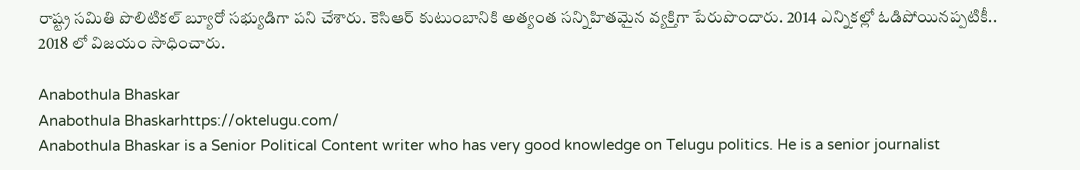రాష్ట్ర సమితి పొలిటికల్ బ్యూరో సభ్యుడిగా పని చేశారు. కెసిఆర్ కుటుంబానికి అత్యంత సన్నిహితమైన వ్యక్తిగా పేరుపొందారు. 2014 ఎన్నికల్లో ఓడిపోయినప్పటికీ.. 2018 లో విజయం సాధించారు.

Anabothula Bhaskar
Anabothula Bhaskarhttps://oktelugu.com/
Anabothula Bhaskar is a Senior Political Content writer who has very good knowledge on Telugu politics. He is a senior journalist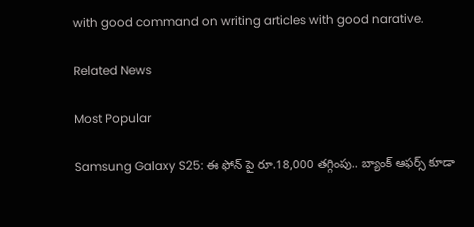with good command on writing articles with good narative.

Related News

Most Popular

Samsung Galaxy S25: ఈ ఫోన్ పై రూ.18,000 తగ్గింపు.. బ్యాంక్ ఆఫర్స్ కూడా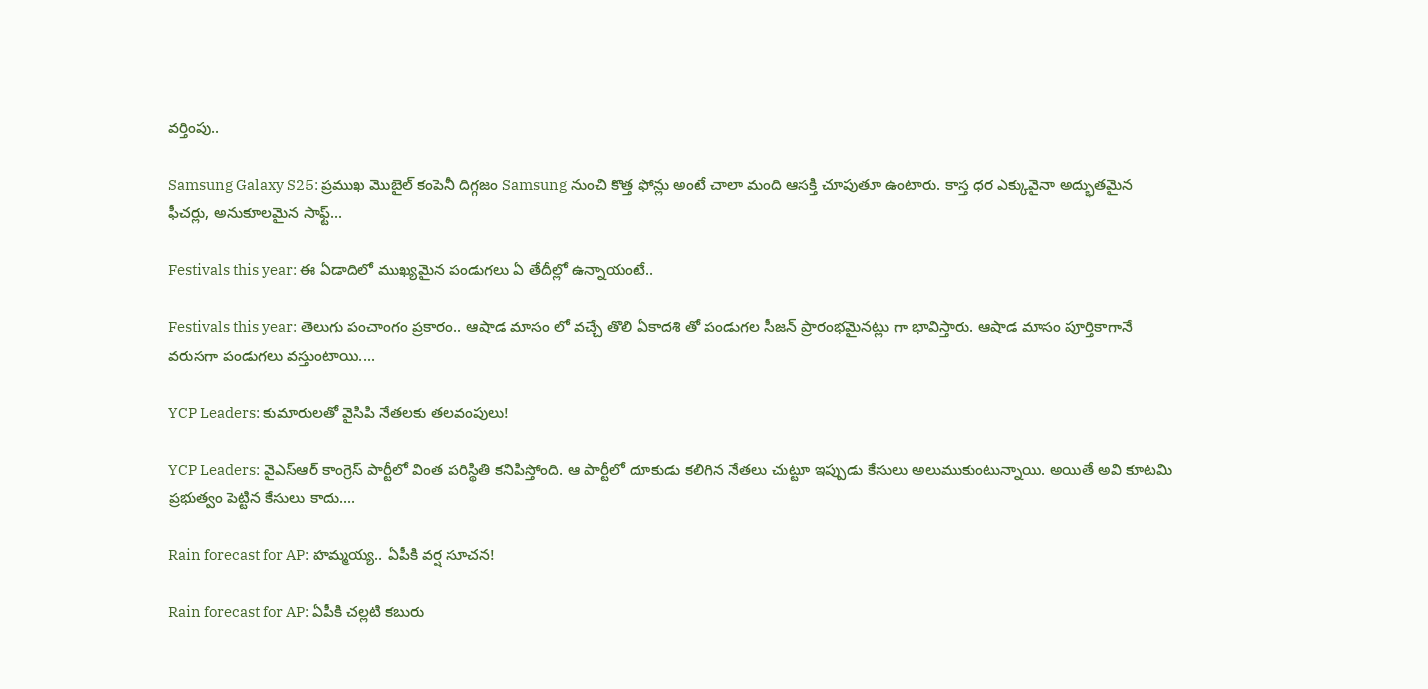వర్తింపు..

Samsung Galaxy S25: ప్రముఖ మొబైల్ కంపెనీ దిగ్గజం Samsung నుంచి కొత్త ఫోన్లు అంటే చాలా మంది ఆసక్తి చూపుతూ ఉంటారు. కాస్త ధర ఎక్కువైనా అద్భుతమైన ఫీచర్లు, అనుకూలమైన సాఫ్ట్...

Festivals this year: ఈ ఏడాదిలో ముఖ్యమైన పండుగలు ఏ తేదీల్లో ఉన్నాయంటే..

Festivals this year: తెలుగు పంచాంగం ప్రకారం.. ఆషాడ మాసం లో వచ్చే తొలి ఏకాదశి తో పండుగల సీజన్ ప్రారంభమైనట్లు గా భావిస్తారు. ఆషాడ మాసం పూర్తికాగానే వరుసగా పండుగలు వస్తుంటాయి....

YCP Leaders: కుమారులతో వైసిపి నేతలకు తలవంపులు!

YCP Leaders: వైఎస్ఆర్ కాంగ్రెస్ పార్టీలో వింత పరిస్థితి కనిపిస్తోంది. ఆ పార్టీలో దూకుడు కలిగిన నేతలు చుట్టూ ఇప్పుడు కేసులు అలుముకుంటున్నాయి. అయితే అవి కూటమి ప్రభుత్వం పెట్టిన కేసులు కాదు....

Rain forecast for AP: హమ్మయ్య.. ఏపీకి వర్ష సూచన!

Rain forecast for AP: ఏపీకి చల్లటి కబురు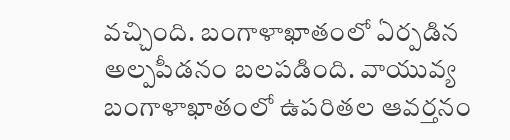వచ్చింది. బంగాళాఖాతంలో ఏర్పడిన అల్పపీడనం బలపడింది. వాయువ్య బంగాళాఖాతంలో ఉపరితల ఆవర్తనం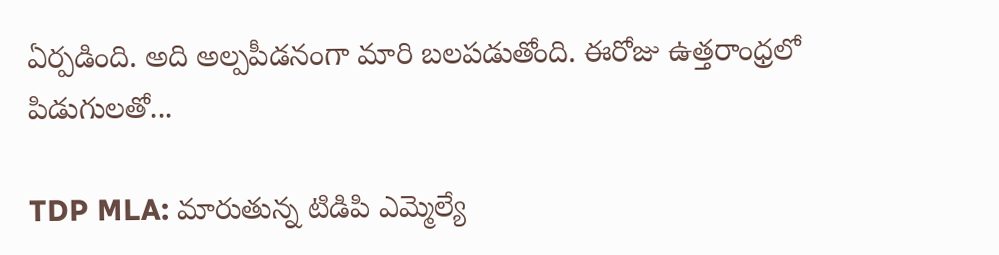ఏర్పడింది. అది అల్పపీడనంగా మారి బలపడుతోంది. ఈరోజు ఉత్తరాంధ్రలో పిడుగులతో...

TDP MLA: మారుతున్న టిడిపి ఎమ్మెల్యే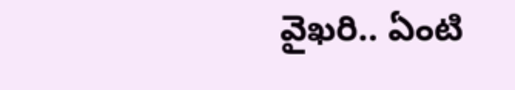వైఖరి.. ఏంటి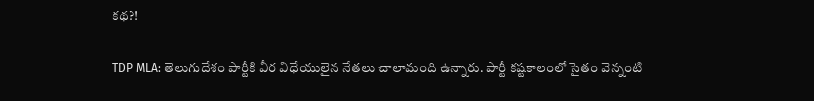కథ?!

TDP MLA: తెలుగుదేశం పార్టీకి వీర విధేయులైన నేతలు చాలామంది ఉన్నారు. పార్టీ కష్టకాలంలో సైతం వెన్నంటి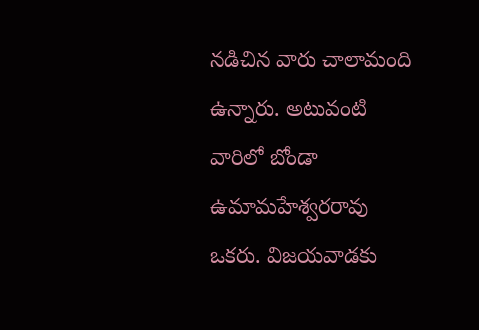నడిచిన వారు చాలామంది ఉన్నారు. అటువంటి వారిలో బోండా ఉమామహేశ్వరరావు ఒకరు. విజయవాడకు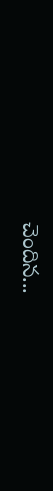చెందిన...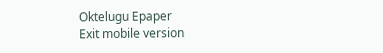Oktelugu Epaper
Exit mobile version